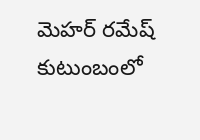మెహర్ రమేష్ కుటుంబంలో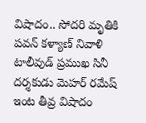విషాదం.. సోదరి మృతికి పవన్ కళ్యాణ్ నివాళి
టాలీవుడ్ ప్రముఖ సినీ దర్శకుడు మెహర్ రమేష్ ఇంట తీవ్ర విషాదం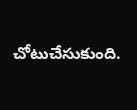చోటుచేసుకుంది.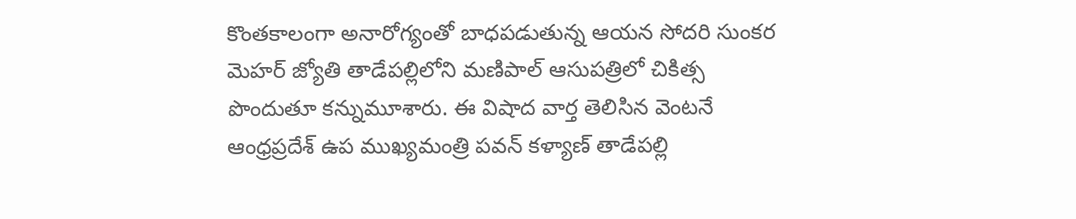కొంతకాలంగా అనారోగ్యంతో బాధపడుతున్న ఆయన సోదరి సుంకర మెహర్ జ్యోతి తాడేపల్లిలోని మణిపాల్ ఆసుపత్రిలో చికిత్స పొందుతూ కన్నుమూశారు. ఈ విషాద వార్త తెలిసిన వెంటనే ఆంధ్రప్రదేశ్ ఉప ముఖ్యమంత్రి పవన్ కళ్యాణ్ తాడేపల్లి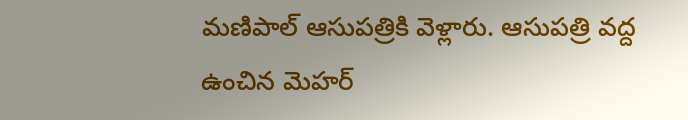మణిపాల్ ఆసుపత్రికి వెళ్లారు. ఆసుపత్రి వద్ద ఉంచిన మెహర్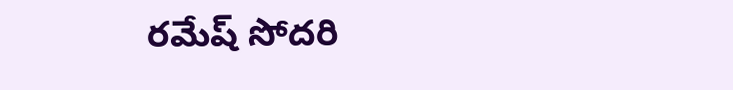రమేష్ సోదరి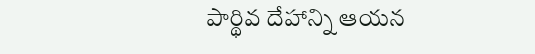పార్థివ దేహాన్ని ఆయన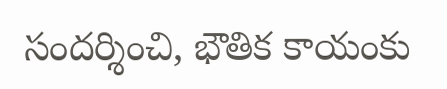సందర్శించి, భౌతిక కాయంకు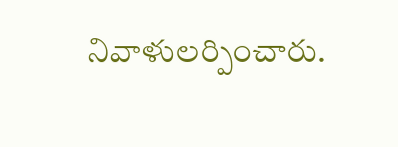నివాళులర్పించారు.